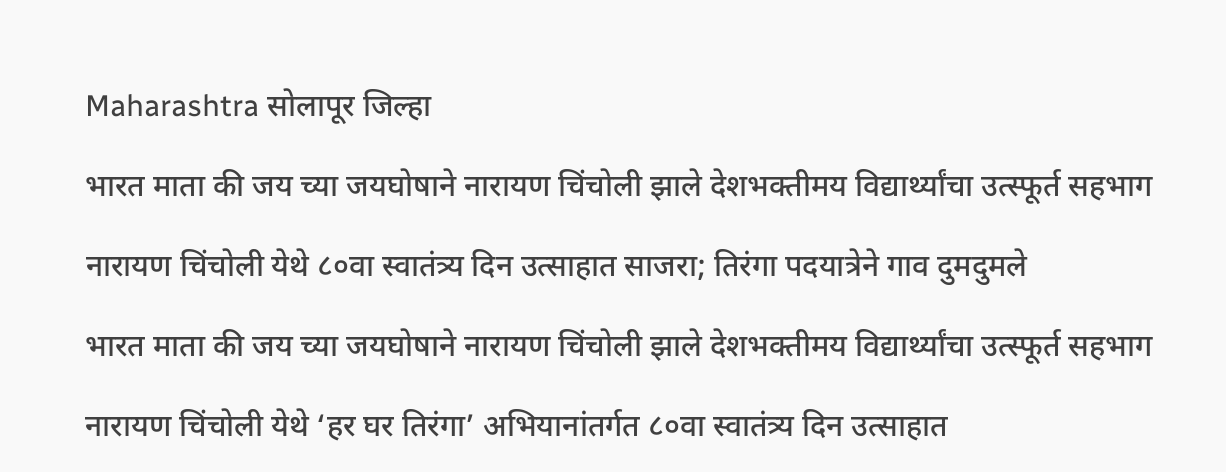Maharashtra सोलापूर जिल्हा

भारत माता की जय च्या जयघोषाने नारायण चिंचोली झाले देशभक्तीमय विद्यार्थ्यांचा उत्स्फूर्त सहभाग

नारायण चिंचोली येथे ८०वा स्वातंत्र्य दिन उत्साहात साजरा; तिरंगा पदयात्रेने गाव दुमदुमले

भारत माता की जय च्या जयघोषाने नारायण चिंचोली झाले देशभक्तीमय विद्यार्थ्यांचा उत्स्फूर्त सहभाग

नारायण चिंचोली येथे ‘हर घर तिरंगा’ अभियानांतर्गत ८०वा स्वातंत्र्य दिन उत्साहात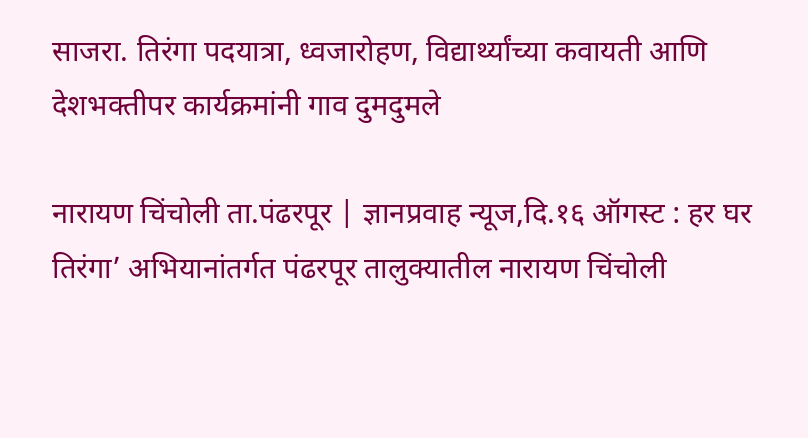साजरा. तिरंगा पदयात्रा, ध्वजारोहण, विद्यार्थ्यांच्या कवायती आणि देशभक्तीपर कार्यक्रमांनी गाव दुमदुमले

नारायण चिंचोली ता.पंढरपूर | ज्ञानप्रवाह न्यूज,दि.१६ ऑगस्ट : हर घर तिरंगा’ अभियानांतर्गत पंढरपूर तालुक्यातील नारायण चिंचोली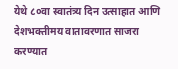येथे ८०वा स्वातंत्र्य दिन उत्साहात आणि देशभक्तीमय वातावरणात साजरा करण्यात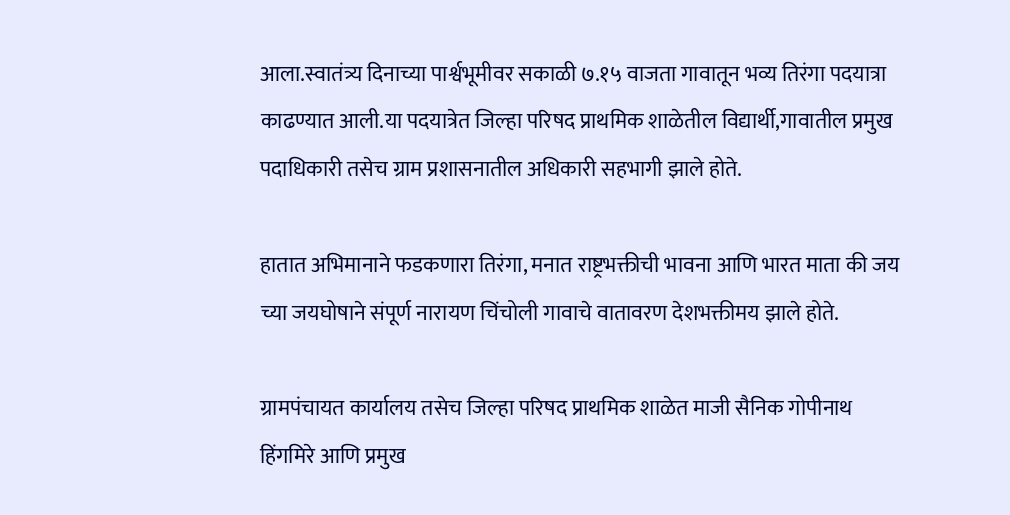आला.स्वातंत्र्य दिनाच्या पार्श्वभूमीवर सकाळी ७.१५ वाजता गावातून भव्य तिरंगा पदयात्रा काढण्यात आली.या पदयात्रेत जिल्हा परिषद प्राथमिक शाळेतील विद्यार्थी,गावातील प्रमुख पदाधिकारी तसेच ग्राम प्रशासनातील अधिकारी सहभागी झाले होते.

हातात अभिमानाने फडकणारा तिरंगा, मनात राष्ट्रभक्तीची भावना आणि भारत माता की जय च्या जयघोषाने संपूर्ण नारायण चिंचोली गावाचे वातावरण देशभक्तीमय झाले होते.

ग्रामपंचायत कार्यालय तसेच जिल्हा परिषद प्राथमिक शाळेत माजी सैनिक गोपीनाथ हिंगमिरे आणि प्रमुख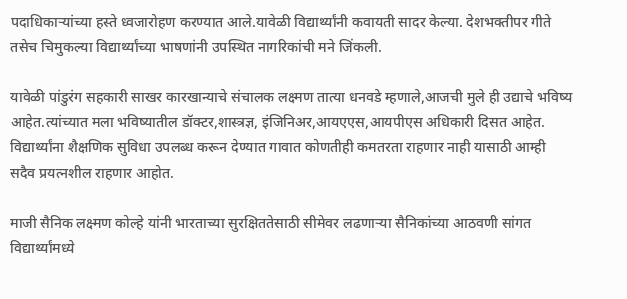पदाधिकाऱ्यांच्या हस्ते ध्वजारोहण करण्यात आले.यावेळी विद्यार्थ्यांनी कवायती सादर केल्या. देशभक्तीपर गीते तसेच चिमुकल्या विद्यार्थ्यांच्या भाषणांनी उपस्थित नागरिकांची मने जिंकली.

यावेळी पांडुरंग सहकारी साखर कारखान्याचे संचालक लक्ष्मण तात्या धनवडे म्हणाले,आजची मुले ही उद्याचे भविष्य आहेत.त्यांच्यात मला भविष्यातील डॉक्टर,शास्त्रज्ञ, इंजिनिअर,आयएएस,आयपीएस अधिकारी दिसत आहेत. विद्यार्थ्यांना शैक्षणिक सुविधा उपलब्ध करून देण्यात गावात कोणतीही कमतरता राहणार नाही यासाठी आम्ही सदैव प्रयत्नशील राहणार आहोत.

माजी सैनिक लक्ष्मण कोल्हे यांनी भारताच्या सुरक्षिततेसाठी सीमेवर लढणाऱ्या सैनिकांच्या आठवणी सांगत विद्यार्थ्यांमध्ये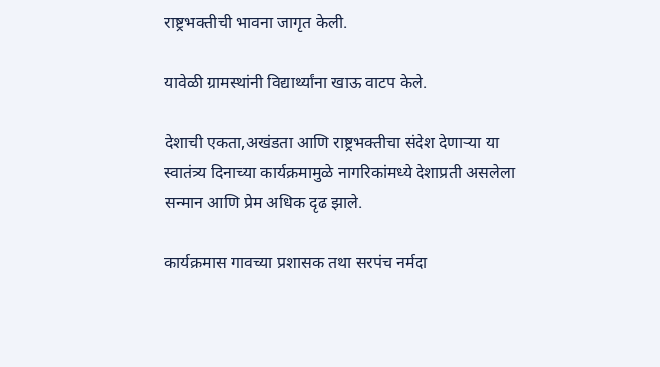राष्ट्रभक्तीची भावना जागृत केली.

यावेळी ग्रामस्थांनी विद्यार्थ्यांना खाऊ वाटप केले.

देशाची एकता,अखंडता आणि राष्ट्रभक्तीचा संदेश देणाऱ्या या स्वातंत्र्य दिनाच्या कार्यक्रमामुळे नागरिकांमध्ये देशाप्रती असलेला सन्मान आणि प्रेम अधिक दृढ झाले.

कार्यक्रमास गावच्या प्रशासक तथा सरपंच नर्मदा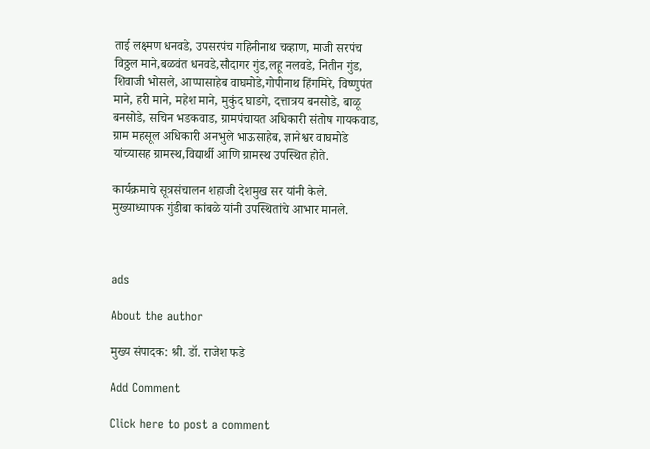ताई लक्ष्मण धनवडे, उपसरपंच गहिनीनाथ चव्हाण, माजी सरपंच विठ्ठल माने,बळवंत धनवडे,सौदागर गुंड,लहू नलवडे, नितीन गुंड, शिवाजी भोसले, आप्पासाहेब वाघमोडे,गोपीनाथ हिंगमिरे, विष्णुपंत माने, हरी माने, महेश माने, मुकुंद घाडगे, दत्तात्रय बनसोडे, बाळू बनसोडे, सचिन भडकवाड, ग्रामपंचायत अधिकारी संतोष गायकवाड, ग्राम महसूल अधिकारी अनभुले भाऊसाहेब, ज्ञानेश्वर वाघमोडे यांच्यासह ग्रामस्थ,विद्यार्थी आणि ग्रामस्थ उपस्थित होते.

कार्यक्रमाचे सूत्रसंचालन शहाजी देशमुख सर यांनी केले. मुख्याध्यापक गुंडीबा कांबळे यांनी उपस्थितांचे आभार मानले.



ads

About the author

मुख्य संपादक: श्री. डॉ. राजेश फडे

Add Comment

Click here to post a comment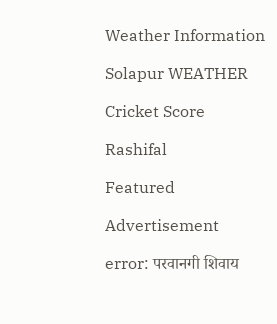Weather Information

Solapur WEATHER

Cricket Score

Rashifal

Featured

Advertisement

error: परवानगी शिवाय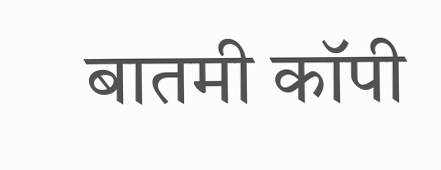बातमी कॉपी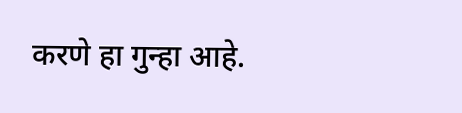करणे हा गुन्हा आहे.